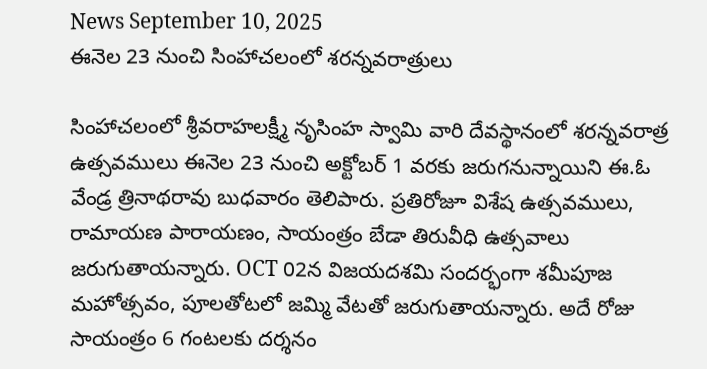News September 10, 2025
ఈనెల 23 నుంచి సింహాచలంలో శరన్నవరాత్రులు

సింహాచలంలో శ్రీవరాహలక్ష్మీ నృసింహ స్వామి వారి దేవస్థానంలో శరన్నవరాత్ర ఉత్సవములు ఈనెల 23 నుంచి అక్టోబర్ 1 వరకు జరుగనున్నాయిని ఈ.ఓ వేండ్ర త్రినాథరావు బుధవారం తెలిపారు. ప్రతిరోజూ విశేష ఉత్సవములు, రామాయణ పారాయణం, సాయంత్రం బేడా తిరువీధి ఉత్సవాలు జరుగుతాయన్నారు. OCT 02న విజయదశమి సందర్భంగా శమీపూజ మహోత్సవం, పూలతోటలో జమ్మి వేటతో జరుగుతాయన్నారు. అదే రోజు సాయంత్రం 6 గంటలకు దర్శనం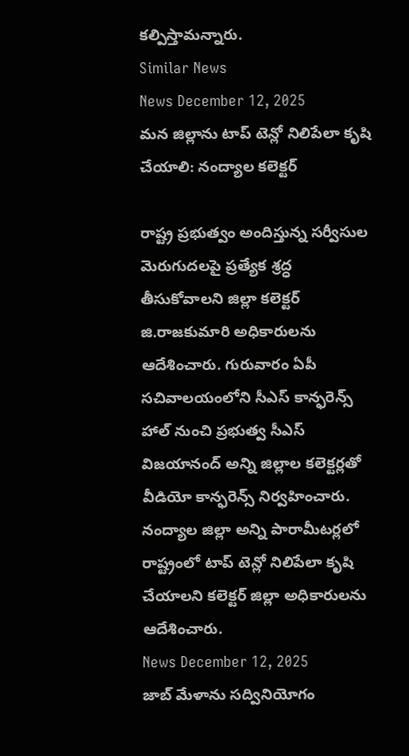కల్పిస్తామన్నారు.
Similar News
News December 12, 2025
మన జిల్లాను టాప్ టెన్లో నిలిపేలా కృషి చేయాలి: నంద్యాల కలెక్టర్

రాష్ట్ర ప్రభుత్వం అందిస్తున్న సర్వీసుల మెరుగుదలపై ప్రత్యేక శ్రద్ధ తీసుకోవాలని జిల్లా కలెక్టర్ జి.రాజకుమారి అధికారులను ఆదేశించారు. గురువారం ఏపీ సచివాలయంలోని సీఎస్ కాన్ఫరెన్స్ హాల్ నుంచి ప్రభుత్వ సీఎస్ విజయానంద్ అన్ని జిల్లాల కలెక్టర్లతో వీడియో కాన్ఫరెన్స్ నిర్వహించారు. నంద్యాల జిల్లా అన్ని పారామీటర్లలో రాష్ట్రంలో టాప్ టెన్లో నిలిపేలా కృషి చేయాలని కలెక్టర్ జిల్లా అధికారులను ఆదేశించారు.
News December 12, 2025
జాబ్ మేళాను సద్వినియోగం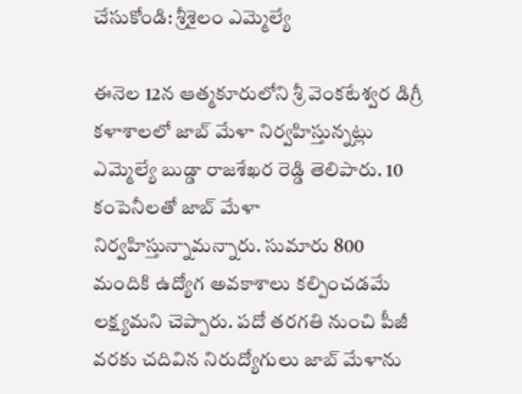చేసుకోండి: శ్రీశైలం ఎమ్మెల్యే

ఈనెల 12న ఆత్మకూరులోని శ్రీ వెంకటేశ్వర డిగ్రీ కళాశాలలో జాబ్ మేళా నిర్వహిస్తున్నట్లు ఎమ్మెల్యే బుడ్డా రాజశేఖర రెడ్డి తెలిపారు. 10 కంపెనీలతో జాబ్ మేళా నిర్వహిస్తున్నామన్నారు. సుమారు 800 మందికి ఉద్యోగ అవకాశాలు కల్పించడమే లక్ష్యమని చెప్పారు. పదో తరగతి నుంచి పీజీ వరకు చదివిన నిరుద్యోగులు జాబ్ మేళాను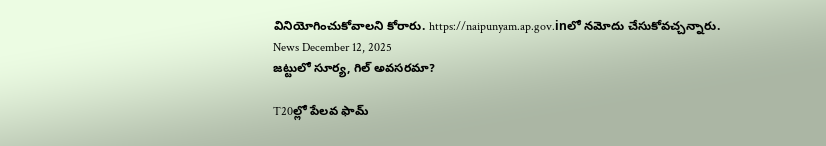వినియోగించుకోవాలని కోరారు. https://naipunyam.ap.gov.inలో నమోదు చేసుకోవచ్చన్నారు.
News December 12, 2025
జట్టులో సూర్య, గిల్ అవసరమా?

T20ల్లో పేలవ ఫామ్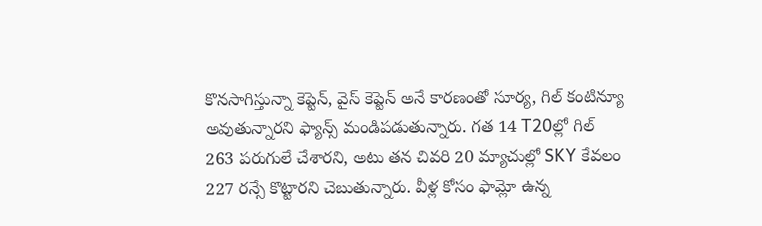కొనసాగిస్తున్నా కెప్టెన్, వైస్ కెప్టెన్ అనే కారణంతో సూర్య, గిల్ కంటిన్యూ అవుతున్నారని ఫ్యాన్స్ మండిపడుతున్నారు. గత 14 T20ల్లో గిల్ 263 పరుగులే చేశారని, అటు తన చివరి 20 మ్యాచుల్లో SKY కేవలం 227 రన్సే కొట్టారని చెబుతున్నారు. వీళ్ల కోసం ఫామ్లో ఉన్న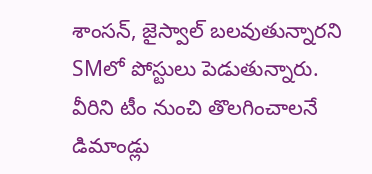శాంసన్, జైస్వాల్ బలవుతున్నారని SMలో పోస్టులు పెడుతున్నారు. వీరిని టీం నుంచి తొలగించాలనే డిమాండ్లు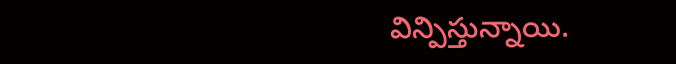విన్పిస్తున్నాయి.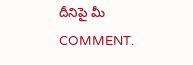దీనిపై మీ COMMENT.